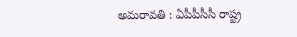అమరావతి : ఏపీపీసీసీ రాష్ట్ర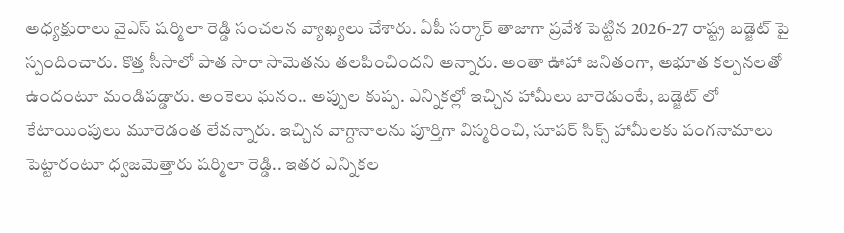అధ్యక్షురాలు వైఎస్ షర్మిలా రెడ్డి సంచలన వ్యాఖ్యలు చేశారు. ఏపీ సర్కార్ తాజాగా ప్రవేశ పెట్టిన 2026-27 రాష్ట్ర బడ్జెట్ పై స్పందించారు. కొత్త సీసాలో పాత సారా సామెతను తలపించిందని అన్నారు. అంతా ఊహా జనితంగా, అభూత కల్పనలతో ఉందంటూ మండిపడ్డారు. అంకెలు ఘనం.. అప్పుల కుప్ప. ఎన్నికల్లో ఇచ్చిన హామీలు బారెడుంటే, బడ్జెట్ లో కేటాయింపులు మూరెడంత లేవన్నారు. ఇచ్చిన వాగ్దానాలను పూర్తిగా విస్మరించి, సూపర్ సిక్స్ హామీలకు పంగనామాలు పెట్టారంటూ ధ్వజమెత్తారు షర్మిలా రెడ్డి.. ఇతర ఎన్నికల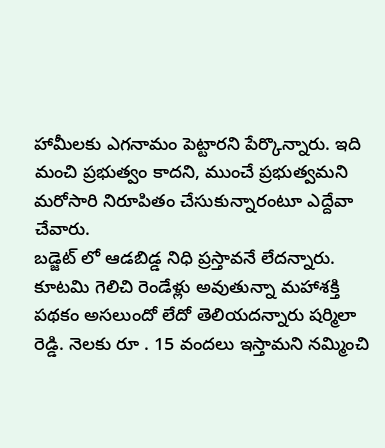హామీలకు ఎగనామం పెట్టారని పేర్కొన్నారు. ఇది మంచి ప్రభుత్వం కాదని, ముంచే ప్రభుత్వమని మరోసారి నిరూపితం చేసుకున్నారంటూ ఎద్దేవా చేవారు.
బడ్జెట్ లో ఆడబిడ్డ నిధి ప్రస్తావనే లేదన్నారు. కూటమి గెలిచి రెండేళ్లు అవుతున్నా మహాశక్తి పథకం అసలుందో లేదో తెలియదన్నారు షర్మిలా రెడ్డి. నెలకు రూ . 15 వందలు ఇస్తామని నమ్మించి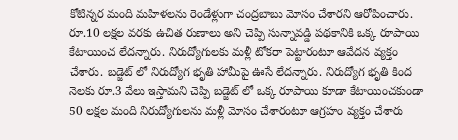కోటిన్నర మంది మహిళలను రెండేళ్లుగా చంద్రబాబు మోసం చేశారని ఆరోపించారు. రూ.10 లక్షల వరకు ఉచిత రుణాలు అని చెప్పి సున్నావడ్డి పథకానికి ఒక్క రూపాయి కేటాయించ లేదన్నారు. నిరుద్యోగులకు మళ్లీ టోకరా పెట్టారంటూ ఆవేదన వ్యక్తం చేశారు. బడ్జెట్ లో నిరుద్యోగ భృతి హామీపై ఊసే లేదన్నారు. నిరుద్యోగ భృతి కింద నెలకు రూ.3 వేలు ఇస్తామని చెప్పి బడ్జెట్ లో ఒక్క రూపాయి కూడా కేటాయించకుండా 50 లక్షల మంది నిరుద్యోగులను మళ్లీ మోసం చేశారంటూ ఆగ్రహం వ్యక్తం చేశారు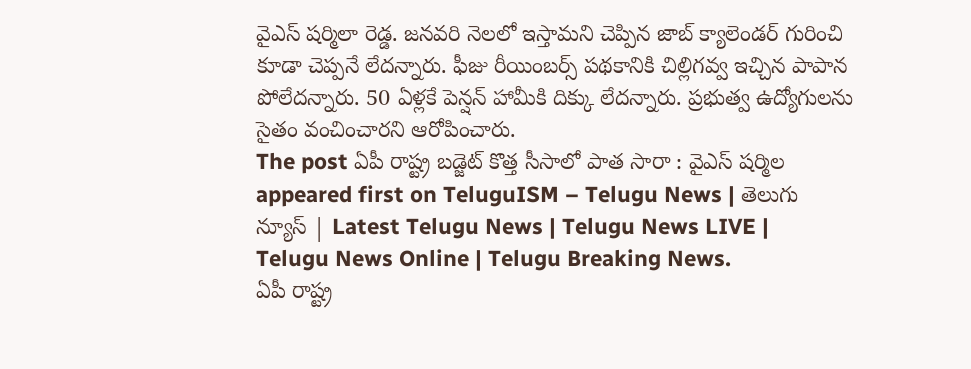వైఎస్ షర్మిలా రెడ్డ. జనవరి నెలలో ఇస్తామని చెప్పిన జాబ్ క్యాలెండర్ గురించి కూడా చెప్పనే లేదన్నారు. ఫీజు రీయింబర్స్ పథకానికి చిల్లిగవ్వ ఇచ్చిన పాపాన పోలేదన్నారు. 50 ఏళ్లకే పెన్షన్ హామీకి దిక్కు లేదన్నారు. ప్రభుత్వ ఉద్యోగులను సైతం వంచించారని ఆరోపించారు.
The post ఏపీ రాష్ట్ర బడ్జెట్ కొత్త సీసాలో పాత సారా : వైఎస్ షర్మిల appeared first on TeluguISM – Telugu News | తెలుగు న్యూస్ | Latest Telugu News | Telugu News LIVE | Telugu News Online | Telugu Breaking News.
ఏపీ రాష్ట్ర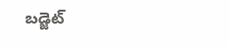బడ్జెట్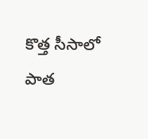కొత్త సీసాలో పాత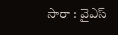సారా : వైఎస్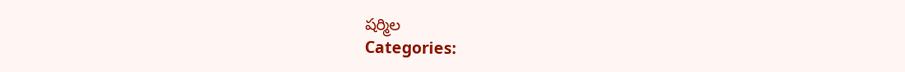షర్మిల
Categories: